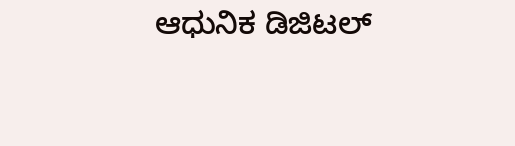ಆಧುನಿಕ ಡಿಜಿಟಲ್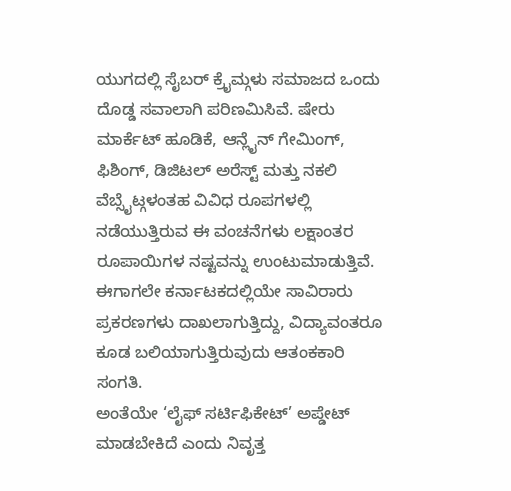ಯುಗದಲ್ಲಿ ಸೈಬರ್ ಕ್ರೈಮ್ಗಳು ಸಮಾಜದ ಒಂದು ದೊಡ್ಡ ಸವಾಲಾಗಿ ಪರಿಣಮಿಸಿವೆ. ಷೇರು ಮಾರ್ಕೆಟ್ ಹೂಡಿಕೆ, ಆನ್ಲೈನ್ ಗೇಮಿಂಗ್, ಫಿಶಿಂಗ್, ಡಿಜಿಟಲ್ ಅರೆಸ್ಟ್ ಮತ್ತು ನಕಲಿ ವೆಬ್ಸೈಟ್ಗಳಂತಹ ವಿವಿಧ ರೂಪಗಳಲ್ಲಿ ನಡೆಯುತ್ತಿರುವ ಈ ವಂಚನೆಗಳು ಲಕ್ಷಾಂತರ ರೂಪಾಯಿಗಳ ನಷ್ಟವನ್ನು ಉಂಟುಮಾಡುತ್ತಿವೆ. ಈಗಾಗಲೇ ಕರ್ನಾಟಕದಲ್ಲಿಯೇ ಸಾವಿರಾರು ಪ್ರಕರಣಗಳು ದಾಖಲಾಗುತ್ತಿದ್ದು, ವಿದ್ಯಾವಂತರೂ ಕೂಡ ಬಲಿಯಾಗುತ್ತಿರುವುದು ಆತಂಕಕಾರಿ ಸಂಗತಿ.
ಅಂತೆಯೇ ‘ಲೈಫ್ ಸರ್ಟಿಫಿಕೇಟ್’ ಅಪ್ಡೇಟ್ ಮಾಡಬೇಕಿದೆ ಎಂದು ನಿವೃತ್ತ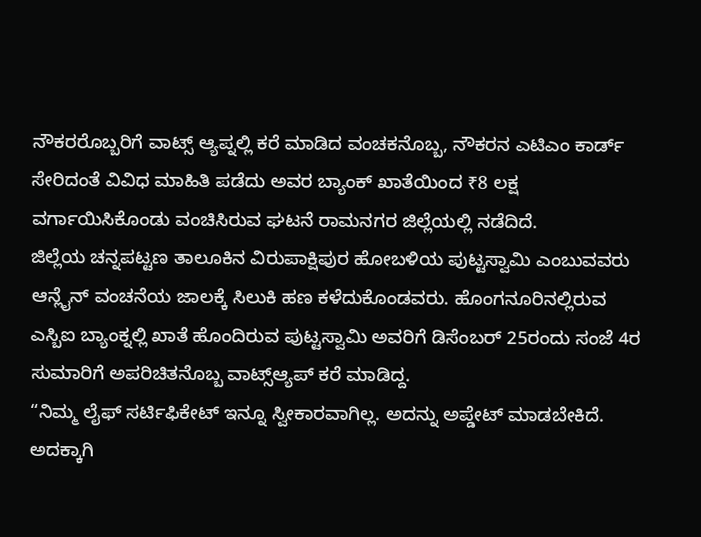ನೌಕರರೊಬ್ಬರಿಗೆ ವಾಟ್ಸ್ ಆ್ಯಪ್ನಲ್ಲಿ ಕರೆ ಮಾಡಿದ ವಂಚಕನೊಬ್ಬ, ನೌಕರನ ಎಟಿಎಂ ಕಾರ್ಡ್ ಸೇರಿದಂತೆ ವಿವಿಧ ಮಾಹಿತಿ ಪಡೆದು ಅವರ ಬ್ಯಾಂಕ್ ಖಾತೆಯಿಂದ ₹8 ಲಕ್ಷ ವರ್ಗಾಯಿಸಿಕೊಂಡು ವಂಚಿಸಿರುವ ಘಟನೆ ರಾಮನಗರ ಜಿಲ್ಲೆಯಲ್ಲಿ ನಡೆದಿದೆ.
ಜಿಲ್ಲೆಯ ಚನ್ನಪಟ್ಟಣ ತಾಲೂಕಿನ ವಿರುಪಾಕ್ಷಿಪುರ ಹೋಬಳಿಯ ಪುಟ್ಟಸ್ವಾಮಿ ಎಂಬುವವರು ಆನ್ಲೈನ್ ವಂಚನೆಯ ಜಾಲಕ್ಕೆ ಸಿಲುಕಿ ಹಣ ಕಳೆದುಕೊಂಡವರು. ಹೊಂಗನೂರಿನಲ್ಲಿರುವ ಎಸ್ಬಿಐ ಬ್ಯಾಂಕ್ನಲ್ಲಿ ಖಾತೆ ಹೊಂದಿರುವ ಪುಟ್ಟಸ್ವಾಮಿ ಅವರಿಗೆ ಡಿಸೆಂಬರ್ 25ರಂದು ಸಂಜೆ 4ರ ಸುಮಾರಿಗೆ ಅಪರಿಚಿತನೊಬ್ಬ ವಾಟ್ಸ್ಆ್ಯಪ್ ಕರೆ ಮಾಡಿದ್ದ.
“ನಿಮ್ಮ ಲೈಫ್ ಸರ್ಟಿಫಿಕೇಟ್ ಇನ್ನೂ ಸ್ವೀಕಾರವಾಗಿಲ್ಲ. ಅದನ್ನು ಅಪ್ಡೇಟ್ ಮಾಡಬೇಕಿದೆ. ಅದಕ್ಕಾಗಿ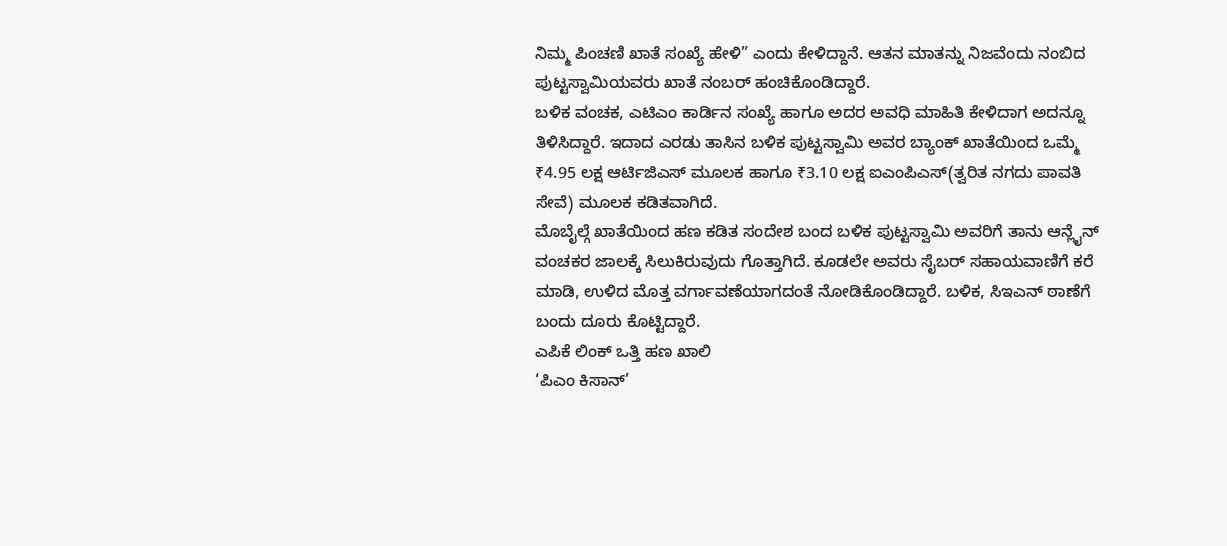ನಿಮ್ಮ ಪಿಂಚಣಿ ಖಾತೆ ಸಂಖ್ಯೆ ಹೇಳಿ” ಎಂದು ಕೇಳಿದ್ದಾನೆ. ಆತನ ಮಾತನ್ನು ನಿಜವೆಂದು ನಂಬಿದ ಪುಟ್ಟಸ್ವಾಮಿಯವರು ಖಾತೆ ನಂಬರ್ ಹಂಚಿಕೊಂಡಿದ್ದಾರೆ.
ಬಳಿಕ ವಂಚಕ, ಎಟಿಎಂ ಕಾರ್ಡಿನ ಸಂಖ್ಯೆ ಹಾಗೂ ಅದರ ಅವಧಿ ಮಾಹಿತಿ ಕೇಳಿದಾಗ ಅದನ್ನೂ ತಿಳಿಸಿದ್ದಾರೆ. ಇದಾದ ಎರಡು ತಾಸಿನ ಬಳಿಕ ಪುಟ್ಟಸ್ವಾಮಿ ಅವರ ಬ್ಯಾಂಕ್ ಖಾತೆಯಿಂದ ಒಮ್ಮೆ ₹4.95 ಲಕ್ಷ ಆರ್ಟಿಜಿಎಸ್ ಮೂಲಕ ಹಾಗೂ ₹3.10 ಲಕ್ಷ ಐಎಂಪಿಎಸ್(ತ್ವರಿತ ನಗದು ಪಾವತಿ ಸೇವೆ) ಮೂಲಕ ಕಡಿತವಾಗಿದೆ.
ಮೊಬೈಲ್ಗೆ ಖಾತೆಯಿಂದ ಹಣ ಕಡಿತ ಸಂದೇಶ ಬಂದ ಬಳಿಕ ಪುಟ್ಟಸ್ವಾಮಿ ಅವರಿಗೆ ತಾನು ಆನ್ಲೈನ್ ವಂಚಕರ ಜಾಲಕ್ಕೆ ಸಿಲುಕಿರುವುದು ಗೊತ್ತಾಗಿದೆ. ಕೂಡಲೇ ಅವರು ಸೈಬರ್ ಸಹಾಯವಾಣಿಗೆ ಕರೆ ಮಾಡಿ, ಉಳಿದ ಮೊತ್ತ ವರ್ಗಾವಣೆಯಾಗದಂತೆ ನೋಡಿಕೊಂಡಿದ್ದಾರೆ. ಬಳಿಕ, ಸಿಇಎನ್ ಠಾಣೆಗೆ ಬಂದು ದೂರು ಕೊಟ್ಟಿದ್ದಾರೆ.
ಎಪಿಕೆ ಲಿಂಕ್ ಒತ್ತಿ ಹಣ ಖಾಲಿ
‘ಪಿಎಂ ಕಿಸಾನ್’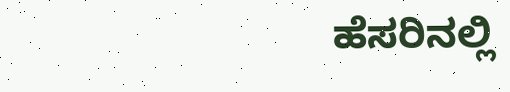ಹೆಸರಿನಲ್ಲಿ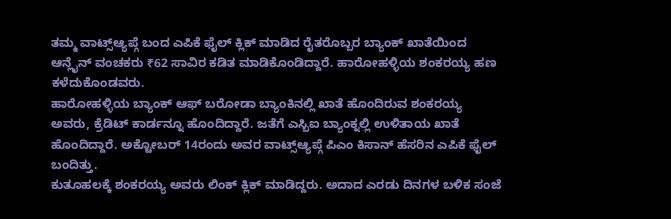ತಮ್ಮ ವಾಟ್ಸ್ಆ್ಯಪ್ಗೆ ಬಂದ ಎಪಿಕೆ ಫೈಲ್ ಕ್ಲಿಕ್ ಮಾಡಿದ ರೈತರೊಬ್ಬರ ಬ್ಯಾಂಕ್ ಖಾತೆಯಿಂದ ಆನ್ಲೈನ್ ವಂಚಕರು ₹62 ಸಾವಿರ ಕಡಿತ ಮಾಡಿಕೊಂಡಿದ್ದಾರೆ. ಹಾರೋಹಳ್ಳಿಯ ಶಂಕರಯ್ಯ ಹಣ ಕಳೆದುಕೊಂಡವರು.
ಹಾರೋಹಳ್ಳಿಯ ಬ್ಯಾಂಕ್ ಆಫ್ ಬರೋಡಾ ಬ್ಯಾಂಕಿನಲ್ಲಿ ಖಾತೆ ಹೊಂದಿರುವ ಶಂಕರಯ್ಯ ಅವರು, ಕ್ರೆಡಿಟ್ ಕಾರ್ಡನ್ನೂ ಹೊಂದಿದ್ದಾರೆ. ಜತೆಗೆ ಎಸ್ಬಿಐ ಬ್ಯಾಂಕ್ನಲ್ಲಿ ಉಳಿತಾಯ ಖಾತೆ ಹೊಂದಿದ್ದಾರೆ. ಅಕ್ಟೋಬರ್ 14ರಂದು ಅವರ ವಾಟ್ಸ್ಆ್ಯಪ್ಗೆ ಪಿಎಂ ಕಿಸಾನ್ ಹೆಸರಿನ ಎಪಿಕೆ ಫೈಲ್ ಬಂದಿತ್ತು.
ಕುತೂಹಲಕ್ಕೆ ಶಂಕರಯ್ಯ ಅವರು ಲಿಂಕ್ ಕ್ಲಿಕ್ ಮಾಡಿದ್ದರು. ಅದಾದ ಎರಡು ದಿನಗಳ ಬಳಿಕ ಸಂಜೆ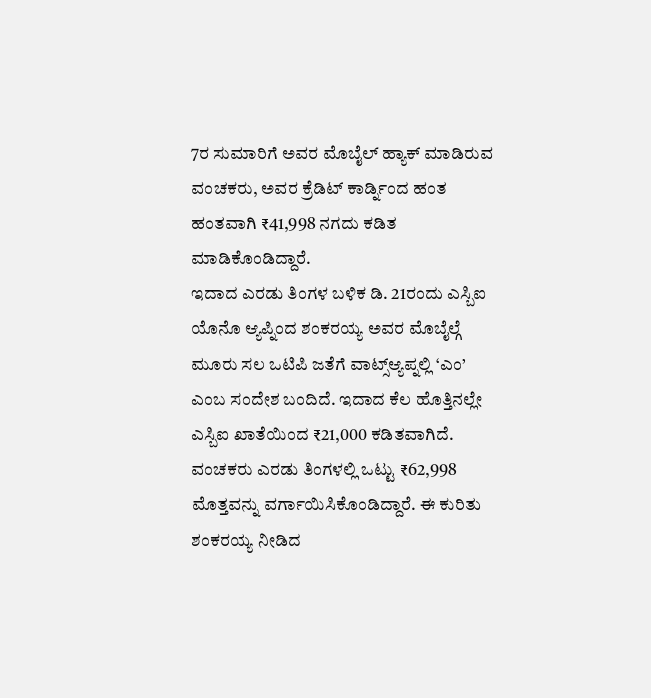7ರ ಸುಮಾರಿಗೆ ಅವರ ಮೊಬೈಲ್ ಹ್ಯಾಕ್ ಮಾಡಿರುವ ವಂಚಕರು, ಅವರ ಕ್ರೆಡಿಟ್ ಕಾರ್ಡ್ನಿಂದ ಹಂತ ಹಂತವಾಗಿ ₹41,998 ನಗದು ಕಡಿತ ಮಾಡಿಕೊಂಡಿದ್ದಾರೆ.
ಇದಾದ ಎರಡು ತಿಂಗಳ ಬಳಿಕ ಡಿ. 21ರಂದು ಎಸ್ಬಿಐ ಯೊನೊ ಆ್ಯಪ್ನಿಂದ ಶಂಕರಯ್ಯ ಅವರ ಮೊಬೈಲ್ಗೆ ಮೂರು ಸಲ ಒಟಿಪಿ ಜತೆಗೆ ವಾಟ್ಸ್ಆ್ಯಪ್ನಲ್ಲಿ ‘ಎಂ’ ಎಂಬ ಸಂದೇಶ ಬಂದಿದೆ. ಇದಾದ ಕೆಲ ಹೊತ್ತಿನಲ್ಲೇ ಎಸ್ಬಿಐ ಖಾತೆಯಿಂದ ₹21,000 ಕಡಿತವಾಗಿದೆ.
ವಂಚಕರು ಎರಡು ತಿಂಗಳಲ್ಲಿ ಒಟ್ಟು ₹62,998 ಮೊತ್ತವನ್ನು ವರ್ಗಾಯಿಸಿಕೊಂಡಿದ್ದಾರೆ. ಈ ಕುರಿತು ಶಂಕರಯ್ಯ ನೀಡಿದ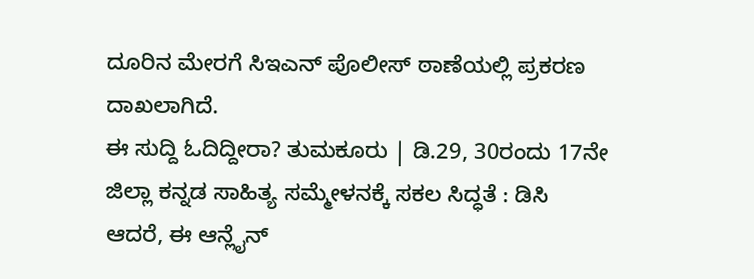ದೂರಿನ ಮೇರಗೆ ಸಿಇಎನ್ ಪೊಲೀಸ್ ಠಾಣೆಯಲ್ಲಿ ಪ್ರಕರಣ ದಾಖಲಾಗಿದೆ.
ಈ ಸುದ್ದಿ ಓದಿದ್ದೀರಾ? ತುಮಕೂರು | ಡಿ.29, 30ರಂದು 17ನೇ ಜಿಲ್ಲಾ ಕನ್ನಡ ಸಾಹಿತ್ಯ ಸಮ್ಮೇಳನಕ್ಕೆ ಸಕಲ ಸಿದ್ಧತೆ : ಡಿಸಿ
ಆದರೆ, ಈ ಆನ್ಲೈನ್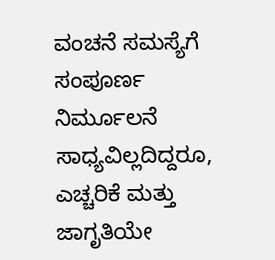ವಂಚನೆ ಸಮಸ್ಯೆಗೆ ಸಂಪೂರ್ಣ ನಿರ್ಮೂಲನೆ ಸಾಧ್ಯವಿಲ್ಲದಿದ್ದರೂ, ಎಚ್ಚರಿಕೆ ಮತ್ತು ಜಾಗೃತಿಯೇ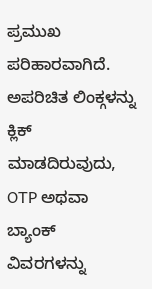ಪ್ರಮುಖ ಪರಿಹಾರವಾಗಿದೆ. ಅಪರಿಚಿತ ಲಿಂಕ್ಗಳನ್ನು ಕ್ಲಿಕ್ ಮಾಡದಿರುವುದು, OTP ಅಥವಾ ಬ್ಯಾಂಕ್ ವಿವರಗಳನ್ನು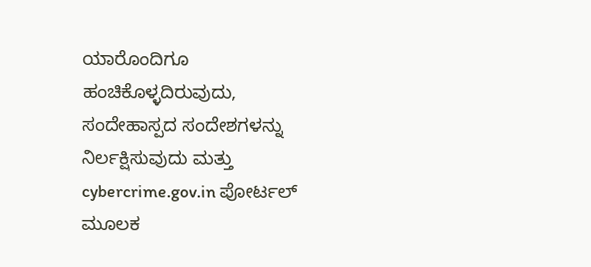ಯಾರೊಂದಿಗೂ ಹಂಚಿಕೊಳ್ಳದಿರುವುದು, ಸಂದೇಹಾಸ್ಪದ ಸಂದೇಶಗಳನ್ನು ನಿರ್ಲಕ್ಷಿಸುವುದು ಮತ್ತು cybercrime.gov.in ಪೋರ್ಟಲ್ ಮೂಲಕ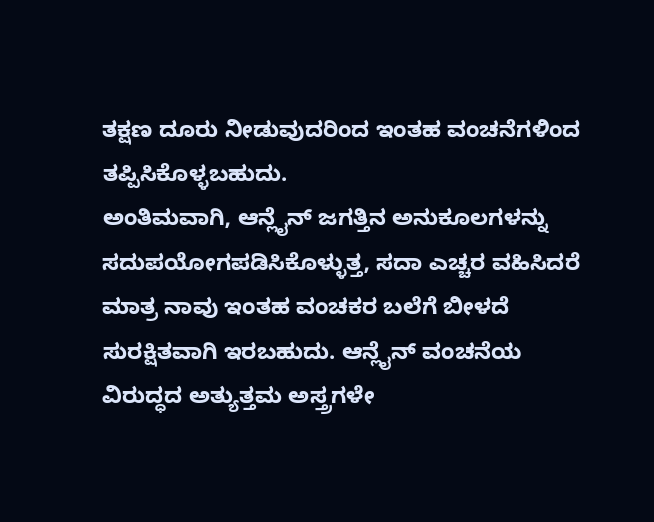ತಕ್ಷಣ ದೂರು ನೀಡುವುದರಿಂದ ಇಂತಹ ವಂಚನೆಗಳಿಂದ ತಪ್ಪಿಸಿಕೊಳ್ಳಬಹುದು.
ಅಂತಿಮವಾಗಿ, ಆನ್ಲೈನ್ ಜಗತ್ತಿನ ಅನುಕೂಲಗಳನ್ನು ಸದುಪಯೋಗಪಡಿಸಿಕೊಳ್ಳುತ್ತ, ಸದಾ ಎಚ್ಚರ ವಹಿಸಿದರೆ ಮಾತ್ರ ನಾವು ಇಂತಹ ವಂಚಕರ ಬಲೆಗೆ ಬೀಳದೆ ಸುರಕ್ಷಿತವಾಗಿ ಇರಬಹುದು. ಆನ್ಲೈನ್ ವಂಚನೆಯ ವಿರುದ್ಧದ ಅತ್ಯುತ್ತಮ ಅಸ್ತ್ರಗಳೇ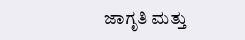ಜಾಗೃತಿ ಮತ್ತು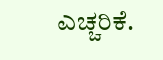ಎಚ್ಚರಿಕೆ.